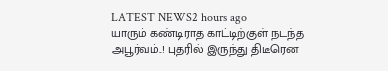LATEST NEWS2 hours ago
யாரும் கண்டிராத காட்டிற்குள் நடந்த அபூர்வம்..! புதரில் இருந்து திடீரென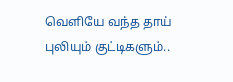வெளியே வந்த தாய் புலியும் குட்டிகளும்..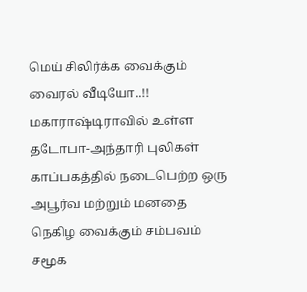மெய் சிலிர்க்க வைக்கும் வைரல் வீடியோ..!!
மகாராஷ்டிராவில் உள்ள தடோபா-அந்தாரி புலிகள் காப்பகத்தில் நடைபெற்ற ஒரு அபூர்வ மற்றும் மனதை நெகிழ வைக்கும் சம்பவம் சமூக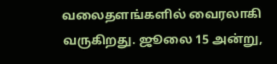வலைதளங்களில் வைரலாகி வருகிறது. ஜூலை 15 அன்று,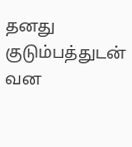தனது குடும்பத்துடன் வன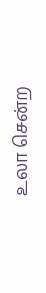உலா சென்ற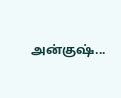அன்குஷ்...